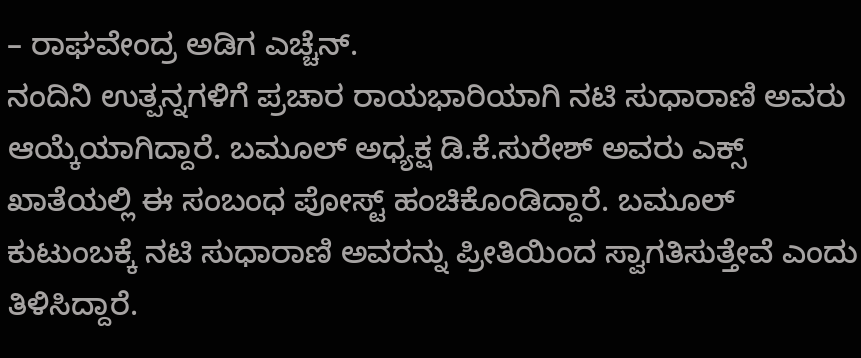– ರಾಘವೇಂದ್ರ ಅಡಿಗ ಎಚ್ಚೆನ್.
ನಂದಿನಿ ಉತ್ಪನ್ನಗಳಿಗೆ ಪ್ರಚಾರ ರಾಯಭಾರಿಯಾಗಿ ನಟಿ ಸುಧಾರಾಣಿ ಅವರು ಆಯ್ಕೆಯಾಗಿದ್ದಾರೆ. ಬಮೂಲ್ ಅಧ್ಯಕ್ಷ ಡಿ.ಕೆ.ಸುರೇಶ್ ಅವರು ಎಕ್ಸ್ ಖಾತೆಯಲ್ಲಿ ಈ ಸಂಬಂಧ ಪೋಸ್ಟ್ ಹಂಚಿಕೊಂಡಿದ್ದಾರೆ. ಬಮೂಲ್ ಕುಟುಂಬಕ್ಕೆ ನಟಿ ಸುಧಾರಾಣಿ ಅವರನ್ನು ಪ್ರೀತಿಯಿಂದ ಸ್ವಾಗತಿಸುತ್ತೇವೆ ಎಂದು ತಿಳಿಸಿದ್ದಾರೆ.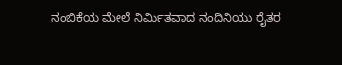ನಂಬಿಕೆಯ ಮೇಲೆ ನಿರ್ಮಿತವಾದ ನಂದಿನಿಯು ರೈತರ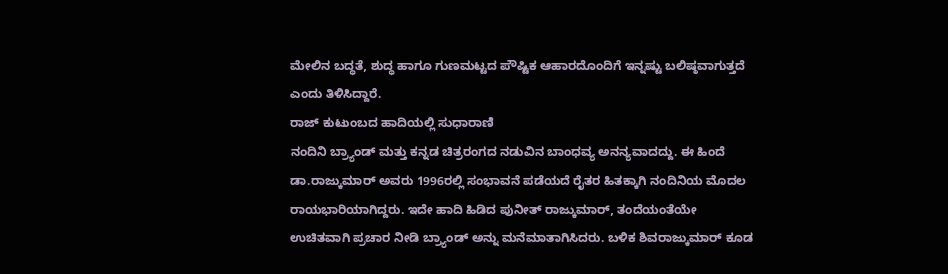ಮೇಲಿನ ಬದ್ಧತೆ, ಶುದ್ಧ ಹಾಗೂ ಗುಣಮಟ್ಟದ ಪೌಷ್ಟಿಕ ಆಹಾರದೊಂದಿಗೆ ಇನ್ನಷ್ಟು ಬಲಿಷ್ಠವಾಗುತ್ತದೆ ಎಂದು ತಿಳಿಸಿದ್ದಾರೆ.
ರಾಜ್ ಕುಟುಂಬದ ಹಾದಿಯಲ್ಲಿ ಸುಧಾರಾಣಿ
ನಂದಿನಿ ಬ್ರ್ಯಾಂಡ್ ಮತ್ತು ಕನ್ನಡ ಚಿತ್ರರಂಗದ ನಡುವಿನ ಬಾಂಧವ್ಯ ಅನನ್ಯವಾದದ್ದು. ಈ ಹಿಂದೆ ಡಾ.ರಾಜ್ಕುಮಾರ್ ಅವರು 1996ರಲ್ಲಿ ಸಂಭಾವನೆ ಪಡೆಯದೆ ರೈತರ ಹಿತಕ್ಕಾಗಿ ನಂದಿನಿಯ ಮೊದಲ ರಾಯಭಾರಿಯಾಗಿದ್ದರು. ಇದೇ ಹಾದಿ ಹಿಡಿದ ಪುನೀತ್ ರಾಜ್ಕುಮಾರ್, ತಂದೆಯಂತೆಯೇ ಉಚಿತವಾಗಿ ಪ್ರಚಾರ ನೀಡಿ ಬ್ರ್ಯಾಂಡ್ ಅನ್ನು ಮನೆಮಾತಾಗಿಸಿದರು. ಬಳಿಕ ಶಿವರಾಜ್ಕುಮಾರ್ ಕೂಡ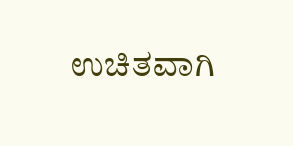ಉಚಿತವಾಗಿ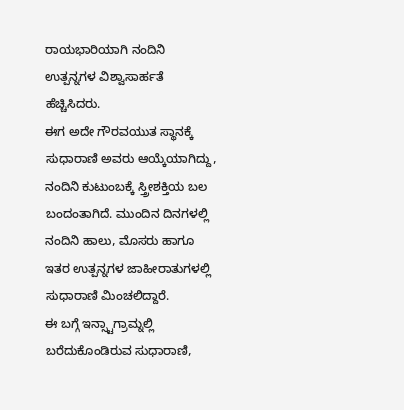ರಾಯಭಾರಿಯಾಗಿ ನಂದಿನಿ ಉತ್ಪನ್ನಗಳ ವಿಶ್ವಾಸಾರ್ಹತೆ ಹೆಚ್ಚಿಸಿದರು.
ಈಗ ಅದೇ ಗೌರವಯುತ ಸ್ಥಾನಕ್ಕೆ ಸುಧಾರಾಣಿ ಅವರು ಆಯ್ಕೆಯಾಗಿದ್ದು, ನಂದಿನಿ ಕುಟುಂಬಕ್ಕೆ ಸ್ತ್ರೀಶಕ್ತಿಯ ಬಲ ಬಂದಂತಾಗಿದೆ. ಮುಂದಿನ ದಿನಗಳಲ್ಲಿ ನಂದಿನಿ ಹಾಲು, ಮೊಸರು ಹಾಗೂ ಇತರ ಉತ್ಪನ್ನಗಳ ಜಾಹೀರಾತುಗಳಲ್ಲಿ ಸುಧಾರಾಣಿ ಮಿಂಚಲಿದ್ದಾರೆ.
ಈ ಬಗ್ಗೆ ಇನ್ಸ್ಟಾಗ್ರಾಮ್ನಲ್ಲಿ ಬರೆದುಕೊಂಡಿರುವ ಸುಧಾರಾಣಿ,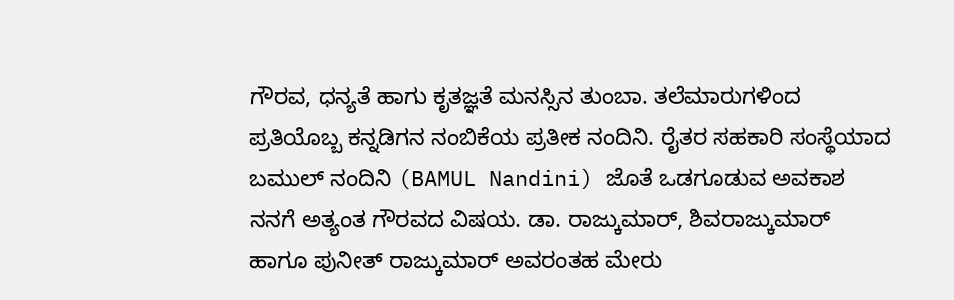ಗೌರವ, ಧನ್ಯತೆ ಹಾಗು ಕೃತಜ್ಞತೆ ಮನಸ್ಸಿನ ತುಂಬಾ. ತಲೆಮಾರುಗಳಿಂದ ಪ್ರತಿಯೊಬ್ಬ ಕನ್ನಡಿಗನ ನಂಬಿಕೆಯ ಪ್ರತೀಕ ನಂದಿನಿ. ರೈತರ ಸಹಕಾರಿ ಸಂಸ್ಥೆಯಾದ ಬಮುಲ್ ನಂದಿನಿ (BAMUL Nandini) ಜೊತೆ ಒಡಗೂಡುವ ಅವಕಾಶ ನನಗೆ ಅತ್ಯಂತ ಗೌರವದ ವಿಷಯ. ಡಾ. ರಾಜ್ಕುಮಾರ್, ಶಿವರಾಜ್ಕುಮಾರ್ ಹಾಗೂ ಪುನೀತ್ ರಾಜ್ಕುಮಾರ್ ಅವರಂತಹ ಮೇರು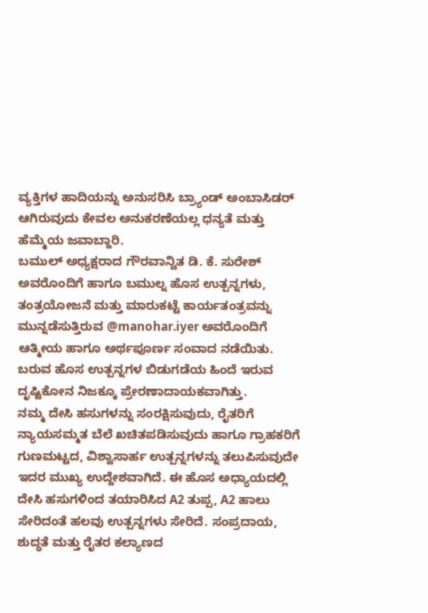ವ್ಯಕ್ತಿಗಳ ಹಾದಿಯನ್ನು ಅನುಸರಿಸಿ ಬ್ರ್ಯಾಂಡ್ ಅಂಬಾಸಿಡರ್ ಆಗಿರುವುದು ಕೇವಲ ಅನುಕರಣೆಯಲ್ಲ ಧನ್ಯತೆ ಮತ್ತು ಹೆಮ್ಮೆಯ ಜವಾಬ್ದಾರಿ.
ಬಮುಲ್ ಅಧ್ಯಕ್ಷರಾದ ಗೌರವಾನ್ವಿತ ಡಿ. ಕೆ. ಸುರೇಶ್ ಅವರೊಂದಿಗೆ ಹಾಗೂ ಬಮುಲ್ನ ಹೊಸ ಉತ್ಪನ್ನಗಳು, ತಂತ್ರಯೋಜನೆ ಮತ್ತು ಮಾರುಕಟ್ಟೆ ಕಾರ್ಯತಂತ್ರವನ್ನು ಮುನ್ನಡೆಸುತ್ತಿರುವ @manohar.iyer ಅವರೊಂದಿಗೆ ಆತ್ಮೀಯ ಹಾಗೂ ಅರ್ಥಪೂರ್ಣ ಸಂವಾದ ನಡೆಯಿತು. ಬರುವ ಹೊಸ ಉತ್ಪನ್ನಗಳ ಬಿಡುಗಡೆಯ ಹಿಂದೆ ಇರುವ ದೃಷ್ಟಿಕೋನ ನಿಜಕ್ಕೂ ಪ್ರೇರಣಾದಾಯಕವಾಗಿತ್ತು.
ನಮ್ಮ ದೇಸಿ ಹಸುಗಳನ್ನು ಸಂರಕ್ಷಿಸುವುದು, ರೈತರಿಗೆ ನ್ಯಾಯಸಮ್ಮತ ಬೆಲೆ ಖಚಿತಪಡಿಸುವುದು ಹಾಗೂ ಗ್ರಾಹಕರಿಗೆ ಗುಣಮಟ್ಟದ, ವಿಶ್ವಾಸಾರ್ಹ ಉತ್ಪನ್ನಗಳನ್ನು ತಲುಪಿಸುವುದೇ ಇದರ ಮುಖ್ಯ ಉದ್ದೇಶವಾಗಿದೆ. ಈ ಹೊಸ ಅಧ್ಯಾಯದಲ್ಲಿ ದೇಸಿ ಹಸುಗಳಿಂದ ತಯಾರಿಸಿದ A2 ತುಪ್ಪ, A2 ಹಾಲು ಸೇರಿದಂತೆ ಹಲವು ಉತ್ಪನ್ನಗಳು ಸೇರಿದೆ. ಸಂಪ್ರದಾಯ, ಶುದ್ಧತೆ ಮತ್ತು ರೈತರ ಕಲ್ಯಾಣದ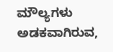ಮೌಲ್ಯಗಳು ಅಡಕವಾಗಿರುವ,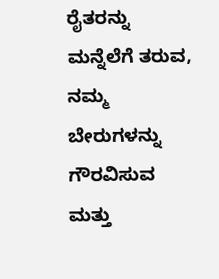ರೈತರನ್ನು ಮನ್ನೆಲೆಗೆ ತರುವ, ನಮ್ಮ ಬೇರುಗಳನ್ನು ಗೌರವಿಸುವ ಮತ್ತು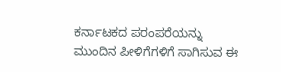ಕರ್ನಾಟಕದ ಪರಂಪರೆಯನ್ನು ಮುಂದಿನ ಪೀಳಿಗೆಗಳಿಗೆ ಸಾಗಿಸುವ ಈ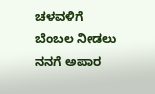ಚಳವಳಿಗೆ ಬೆಂಬಲ ನೀಡಲು ನನಗೆ ಅಪಾರ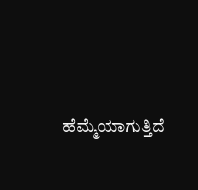ಹೆಮ್ಮೆಯಾಗುತ್ತಿದೆ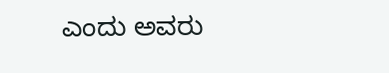ಎಂದು ಅವರು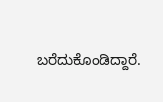ಬರೆದುಕೊಂಡಿದ್ದಾರೆ.